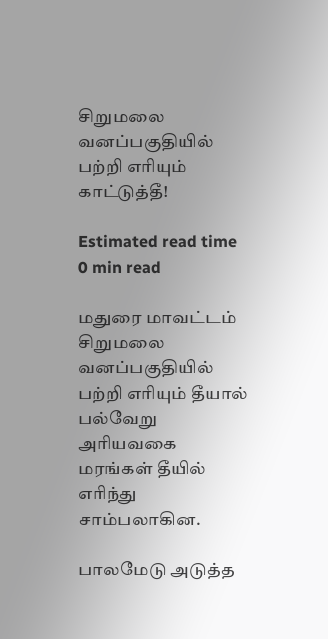சிறுமலை வனப்பகுதியில் பற்றி எரியும் காட்டுத்தீ!

Estimated read time 0 min read

மதுரை மாவட்டம் சிறுமலை வனப்பகுதியில் பற்றி எரியும் தீயால் பல்வேறு அரியவகை மரங்கள் தீயில் எரிந்து சாம்பலாகின.

பாலமேடு அடுத்த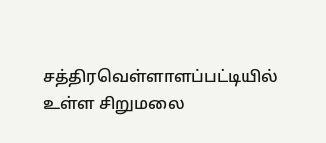சத்திரவெள்ளாளப்பட்டியில் உள்ள சிறுமலை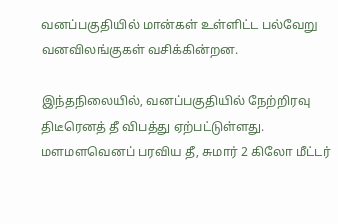வனப்பகுதியில் மான்கள் உள்ளிட்ட பல்வேறு வனவிலங்குகள் வசிக்கின்றன.

இந்தநிலையில், வனப்பகுதியில் நேற்றிரவு திடீரெனத் தீ விபத்து ஏற்பட்டுள்ளது. மளமளவெனப் பரவிய தீ, சுமார் 2 கிலோ மீட்டர்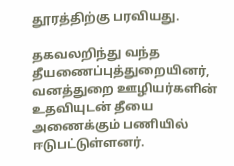தூரத்திற்கு பரவியது.

தகவலறிந்து வந்த தீயணைப்புத்துறையினர், வனத்துறை ஊழியர்களின் உதவியுடன் தீயை அணைக்கும் பணியில் ஈடுபட்டுள்ளனர்.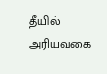தீயில் அரியவகை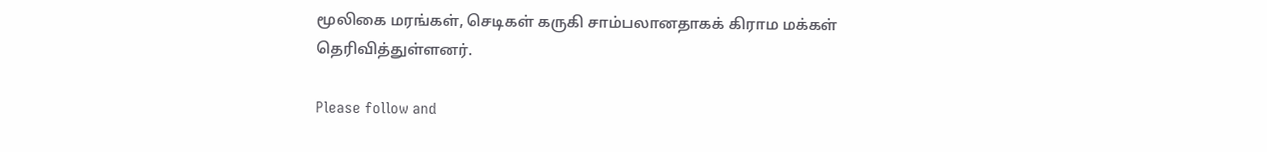மூலிகை மரங்கள், செடிகள் கருகி சாம்பலானதாகக் கிராம மக்கள் தெரிவித்துள்ளனர்.

Please follow and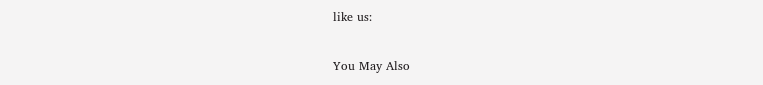like us:

You May Also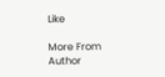Like

More From Author